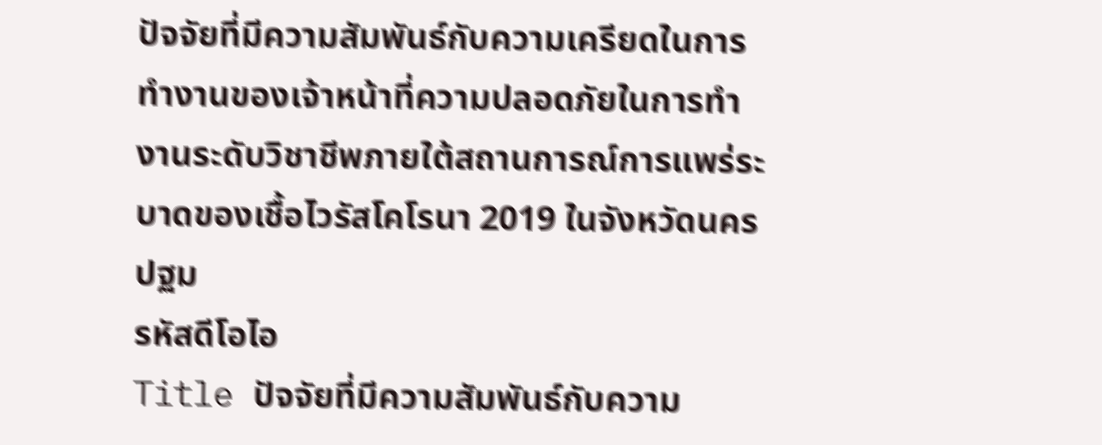ปัจจัยที่มีความสัมพันธ์กับความเครียดในการทำงานของเจ้าหน้าที่ความปลอดภัยในการทำงานระดับวิชาชีพภายใต้สถานการณ์การแพร่ระบาดของเชื้อไวรัสโคโรนา 2019 ในจังหวัดนครปฐม
รหัสดีโอไอ
Title ปัจจัยที่มีความสัมพันธ์กับความ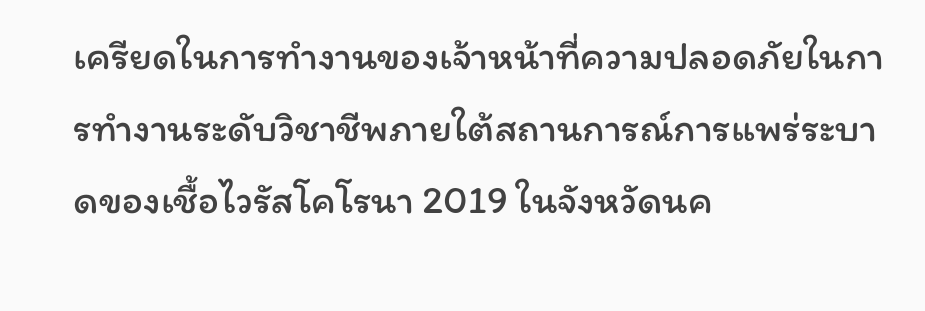เครียดในการทำงานของเจ้าหน้าที่ความปลอดภัยในการทำงานระดับวิชาชีพภายใต้สถานการณ์การแพร่ระบาดของเชื้อไวรัสโคโรนา 2019 ในจังหวัดนค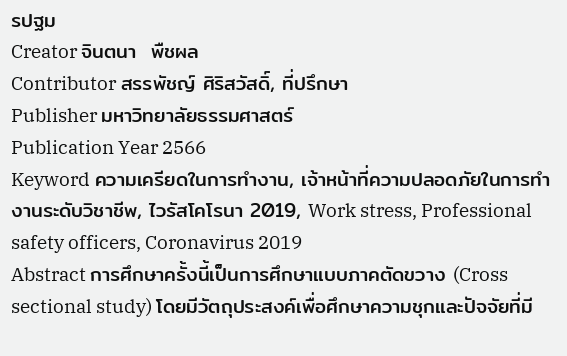รปฐม
Creator จินตนา  พืชผล
Contributor สรรพัชญ์ ศิริสวัสดิ์, ที่ปรึกษา
Publisher มหาวิทยาลัยธรรมศาสตร์
Publication Year 2566
Keyword ความเครียดในการทำงาน, เจ้าหน้าที่ความปลอดภัยในการทำงานระดับวิชาชีพ, ไวรัสโคโรนา 2019, Work stress, Professional safety officers, Coronavirus 2019
Abstract การศึกษาครั้งนี้เป็นการศึกษาแบบภาคตัดขวาง (Cross sectional study) โดยมีวัตถุประสงค์เพื่อศึกษาความชุกและปัจจัยที่มี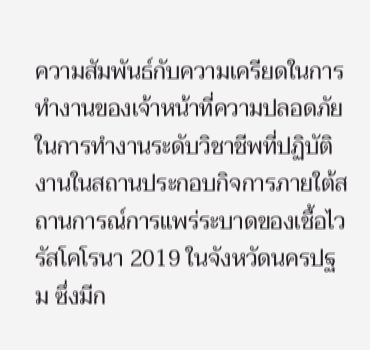ความสัมพันธ์กับความเครียดในการทำงานของเจ้าหน้าที่ความปลอดภัยในการทำงานระดับวิชาชีพที่ปฏิบัติงานในสถานประกอบกิจการภายใต้สถานการณ์การแพร่ระบาดของเชื้อไวรัสโคโรนา 2019 ในจังหวัดนครปฐม ซึ่งมีก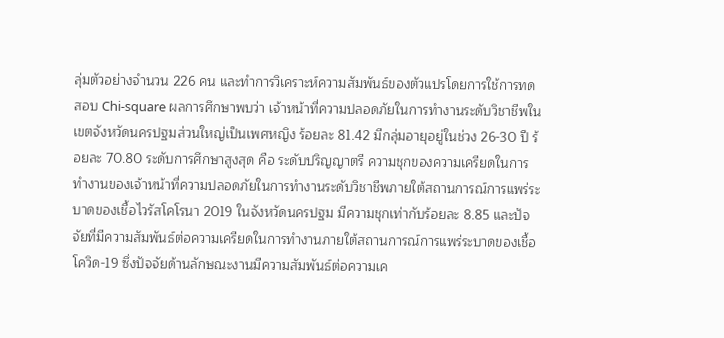ลุ่มตัวอย่างจำนวน 226 คน และทำการวิเคราะห์ความสัมพันธ์ของตัวแปรโดยการใช้การทดสอบ Chi-square ผลการศึกษาพบว่า เจ้าหน้าที่ความปลอดภัยในการทำงานระดับวิชาชีพในเขตจังหวัดนครปฐมส่วนใหญ่เป็นเพศหญิง ร้อยละ 81.42 มีกลุ่มอายุอยู่ในช่วง 26-30 ปี ร้อยละ 70.80 ระดับการศึกษาสูงสุด คือ ระดับปริญญาตรี ความชุกของความเครียดในการทำงานของเจ้าหน้าที่ความปลอดภัยในการทำงานระดับวิชาชีพภายใต้สถานการณ์การแพร่ระบาดของเชื้อไวรัสโคโรนา 2019 ในจังหวัดนครปฐม มีความชุกเท่ากับร้อยละ 8.85 และปัจจัยที่มีความสัมพันธ์ต่อความเครียดในการทำงานภายใต้สถานการณ์การแพร่ระบาดของเชื้อโควิด-19 ซึ่งปัจจัยด้านลักษณะงานมีความสัมพันธ์ต่อความเค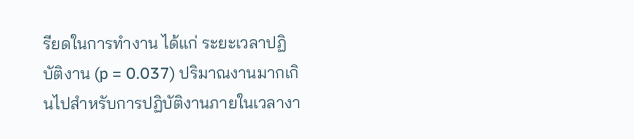รียดในการทำงาน ได้แก่ ระยะเวลาปฏิบัติงาน (p = 0.037) ปริมาณงานมากเกินไปสำหรับการปฏิบัติงานภายในเวลางา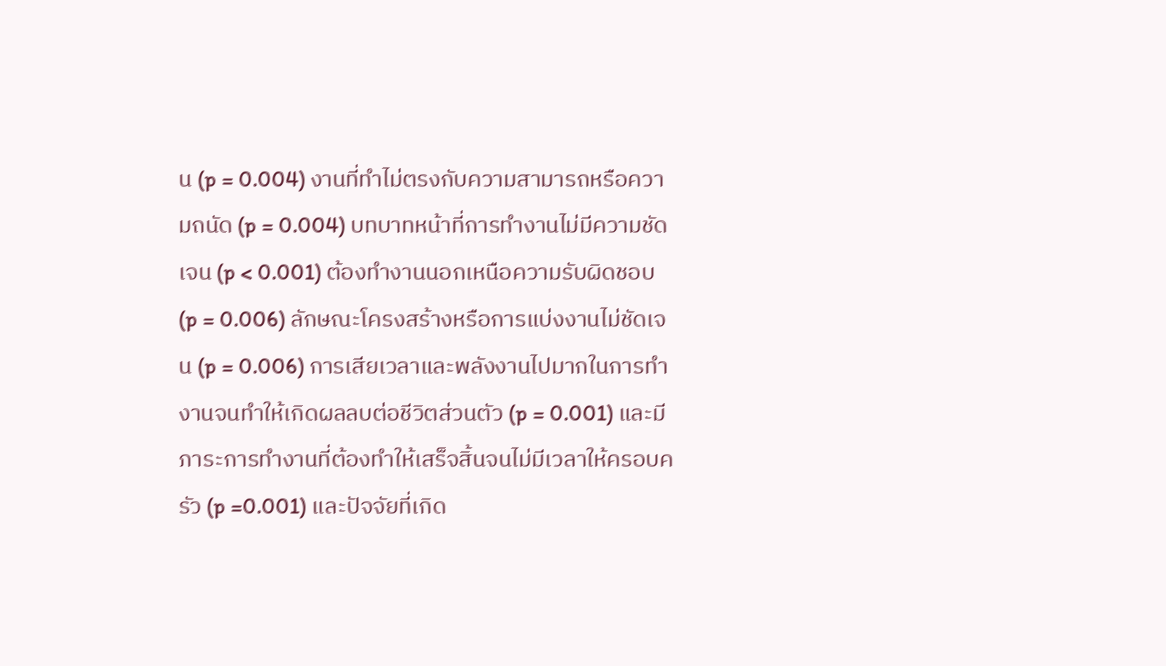น (p = 0.004) งานที่ทำไม่ตรงกับความสามารถหรือความถนัด (p = 0.004) บทบาทหน้าที่การทำงานไม่มีความชัดเจน (p < 0.001) ต้องทำงานนอกเหนือความรับผิดชอบ (p = 0.006) ลักษณะโครงสร้างหรือการแบ่งงานไม่ชัดเจน (p = 0.006) การเสียเวลาและพลังงานไปมากในการทำงานจนทำให้เกิดผลลบต่อชีวิตส่วนตัว (p = 0.001) และมีภาระการทำงานที่ต้องทำให้เสร็จสิ้นจนไม่มีเวลาให้ครอบครัว (p =0.001) และปัจจัยที่เกิด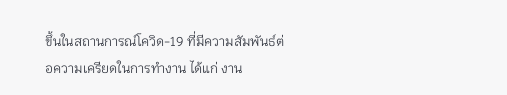ขึ้นในสถานการณ์โควิด-19 ที่มีความสัมพันธ์ต่อความเครียดในการทำงาน ได้แก่ งาน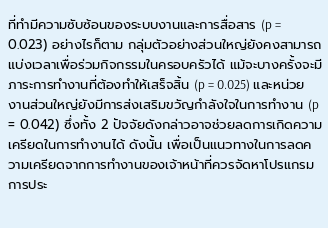ที่ทำมีความซับซ้อนของระบบงานและการสื่อสาร (p = 0.023) อย่างไรก็ตาม กลุ่มตัวอย่างส่วนใหญ่ยังคงสามารถแบ่งเวลาเพื่อร่วมกิจกรรมในครอบครัวได้ แม้จะบางครั้งจะมีภาระการทำงานที่ต้องทำให้เสร็จสิ้น (p = 0.025) และหน่วยงานส่วนใหญ่ยังมีการส่งเสริมขวัญกำลังใจในการทำงาน (p = 0.042) ซึ่งทั้ง 2 ปัจจัยดังกล่าวอาจช่วยลดการเกิดความเครียดในการทำงานได้ ดังนั้น เพื่อเป็นแนวทางในการลดความเครียดจากการทำงานของเจ้าหน้าที่ควรจัดหาโปรแกรมการประ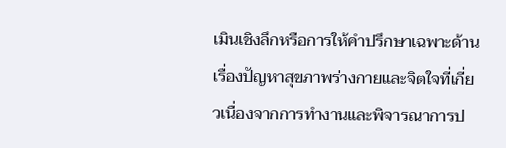เมินเชิงลึกหรือการให้คำปรึกษาเฉพาะด้านเรื่องปัญหาสุขภาพร่างกายและจิตใจที่เกี่ยวเนื่องจากการทำงานและพิจารณาการป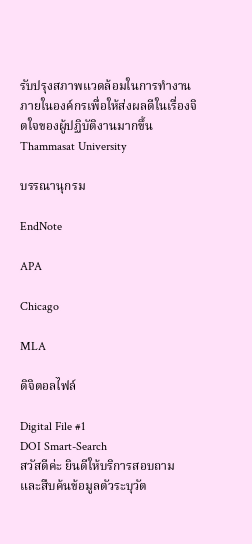รับปรุงสภาพแวดล้อมในการทำงานภายในองค์กรเพื่อให้ส่งผลดีในเรื่องจิตใจของผู้ปฏิบัติงานมากขึ้น
Thammasat University

บรรณานุกรม

EndNote

APA

Chicago

MLA

ดิจิตอลไฟล์

Digital File #1
DOI Smart-Search
สวัสดีค่ะ ยินดีให้บริการสอบถาม และสืบค้นข้อมูลตัวระบุวัต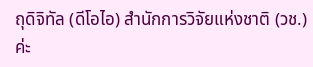ถุดิจิทัล (ดีโอไอ) สำนักการวิจัยแห่งชาติ (วช.) ค่ะ